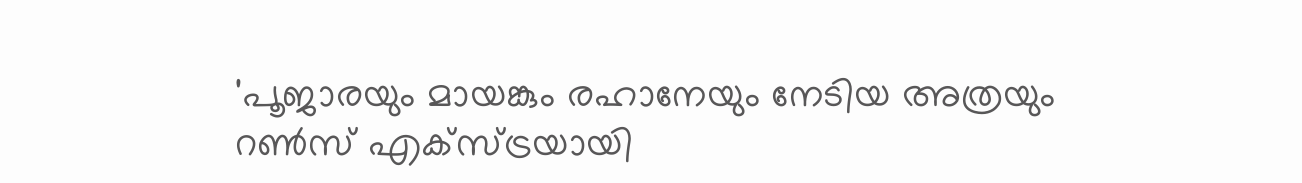'പൂജാരയും മായങ്കും രഹാനേയും നേടിയ അത്രയും റണ്‍സ് എക്‌സ്ട്രയായി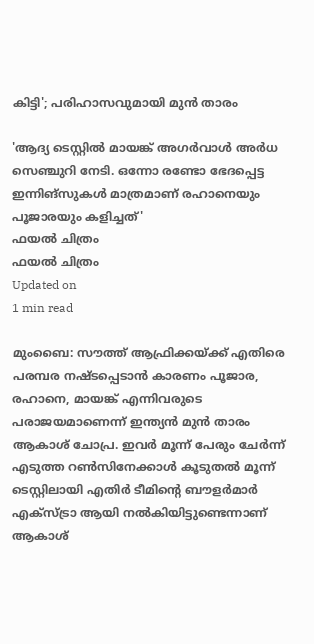കിട്ടി'; പരിഹാസവുമായി മുന്‍ താരം

'ആദ്യ ടെസ്റ്റില്‍ മായങ്ക് അഗര്‍വാള്‍ അര്‍ധ സെഞ്ചുറി നേടി. ഒന്നോ രണ്ടോ ഭേദപ്പെട്ട ഇന്നിങ്‌സുകള്‍ മാത്രമാണ് രഹാനെയും പൂജാരയും കളിച്ചത്'
ഫയല്‍ ചിത്രം
ഫയല്‍ ചിത്രം
Updated on
1 min read

മുംബൈ: സൗത്ത് ആഫ്രിക്കയ്ക്ക് എതിരെ പരമ്പര നഷ്ടപ്പെടാന്‍ കാരണം പൂജാര, രഹാനെ, മായങ്ക് എന്നിവരുടെ പരാജയമാണെന്ന് ഇന്ത്യന്‍ മുന്‍ താരം ആകാശ് ചോപ്ര. ഇവര്‍ മൂന്ന് പേരും ചേര്‍ന്ന് എടുത്ത റണ്‍സിനേക്കാള്‍ കൂടുതല്‍ മൂന്ന് ടെസ്റ്റിലായി എതിര്‍ ടീമിന്റെ ബൗളര്‍മാര്‍ എക്‌സ്ട്രാ ആയി നല്‍കിയിട്ടുണ്ടെന്നാണ് ആകാശ്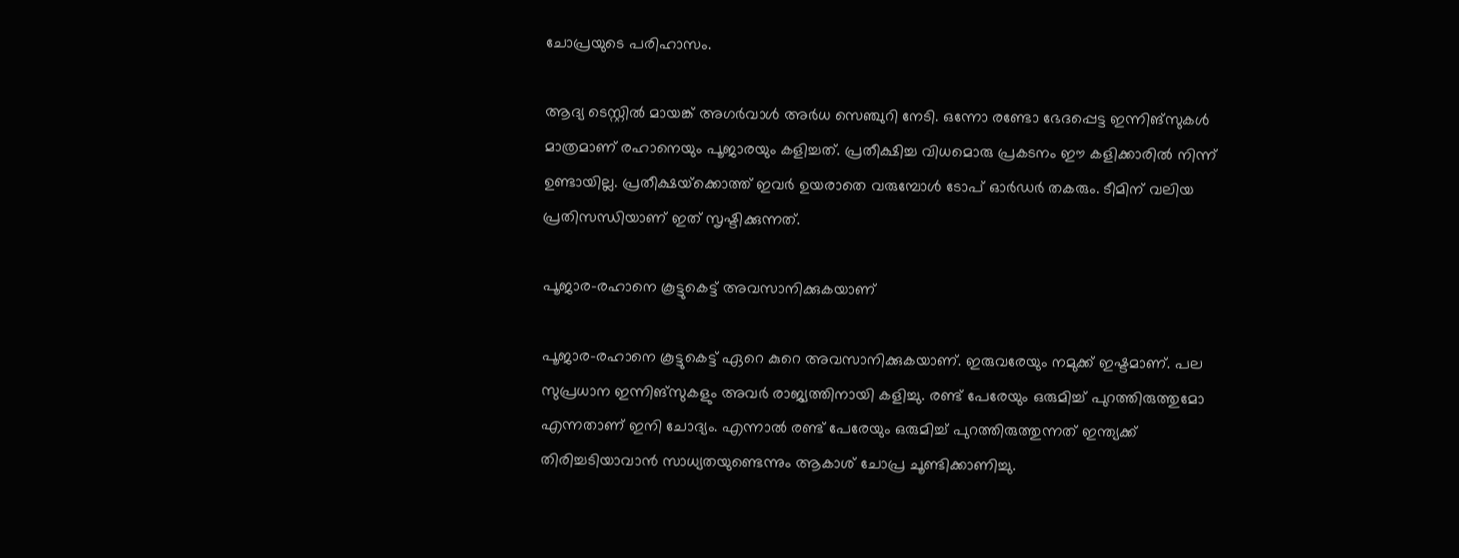ചോപ്രയുടെ പരിഹാസം.

ആദ്യ ടെസ്റ്റില്‍ മായങ്ക് അഗര്‍വാള്‍ അര്‍ധ സെഞ്ചുറി നേടി. ഒന്നോ രണ്ടോ ഭേദപ്പെട്ട ഇന്നിങ്‌സുകള്‍ മാത്രമാണ് രഹാനെയും പൂജാരയും കളിച്ചത്. പ്രതീക്ഷിച്ച വിധമൊരു പ്രകടനം ഈ കളിക്കാരില്‍ നിന്ന് ഉണ്ടായില്ല. പ്രതീക്ഷയ്‌ക്കൊത്ത് ഇവര്‍ ഉയരാതെ വരുമ്പോള്‍ ടോപ് ഓര്‍ഡര്‍ തകരും. ടീമിന് വലിയ പ്രതിസന്ധിയാണ് ഇത് സൃഷ്ടിക്കുന്നത്.

പൂജാര-രഹാനെ കൂട്ടുകെട്ട് അവസാനിക്കുകയാണ്

പൂജാര-രഹാനെ കൂട്ടുകെട്ട് ഏറെ കുറെ അവസാനിക്കുകയാണ്. ഇരുവരേയും നമുക്ക് ഇഷ്ടമാണ്. പല സുപ്രധാന ഇന്നിങ്‌സുകളും അവര്‍ രാജ്യത്തിനായി കളിച്ചു. രണ്ട് പേരേയും ഒരുമിച്ച് പുറത്തിരുത്തുമോ എന്നതാണ് ഇനി ചോദ്യം. എന്നാല്‍ രണ്ട് പേരേയും ഒരുമിച്ച് പുറത്തിരുത്തുന്നത് ഇന്ത്യക്ക് തിരിച്ചടിയാവാന്‍ സാധ്യതയുണ്ടെന്നും ആകാശ് ചോപ്ര ചൂണ്ടിക്കാണിച്ചു.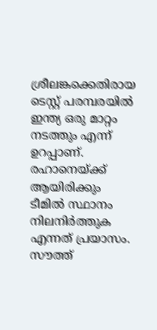ശ്രീലങ്കക്കെതിരായ ടെസ്റ്റ് പരമ്പരയില്‍ ഇന്ത്യ ഒരു മാറ്റം നടത്തും എന്ന് ഉറപ്പാണ്. രഹാനെയ്ക്ക് ആയിരിക്കും ടീമില്‍ സ്ഥാനം നിലനിര്‍ത്തുക എന്നത് പ്രയാസം. സൗത്ത്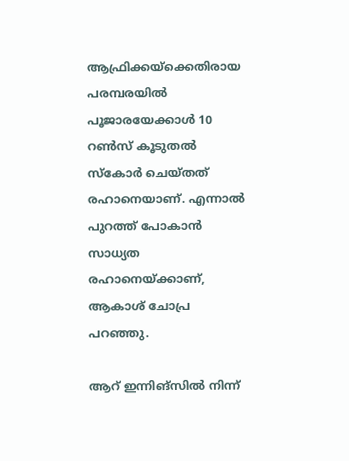ആഫ്രിക്കയ്‌ക്കെതിരായ പരമ്പരയില്‍ പൂജാരയേക്കാള്‍ 10 റണ്‍സ് കൂടുതല്‍ സ്‌കോര്‍ ചെയ്തത് രഹാനെയാണ്. എന്നാല്‍ പുറത്ത് പോകാന്‍ സാധ്യത രഹാനെയ്ക്കാണ്, ആകാശ് ചോപ്ര പറഞ്ഞു.

ആറ് ഇന്നിങ്‌സില്‍ നിന്ന്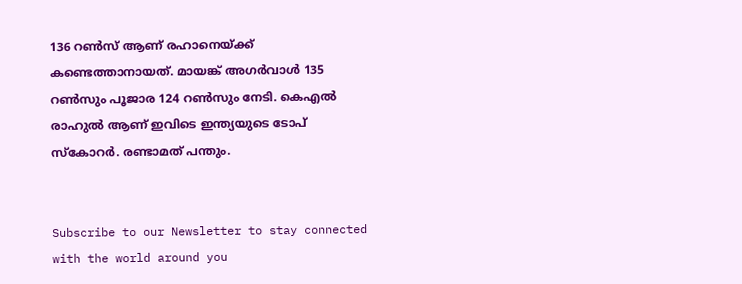136 റണ്‍സ് ആണ് രഹാനെയ്ക്ക് കണ്ടെത്താനായത്. മായങ്ക് അഗര്‍വാള്‍ 135 റണ്‍സും പൂജാര 124 റണ്‍സും നേടി. കെഎല്‍ രാഹുല്‍ ആണ് ഇവിടെ ഇന്ത്യയുടെ ടോപ് സ്‌കോറര്‍. രണ്ടാമത് പന്തും.


Subscribe to our Newsletter to stay connected with the world around you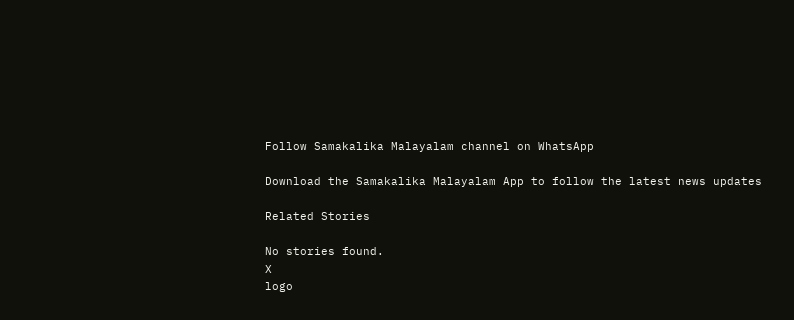Follow Samakalika Malayalam channel on WhatsApp

Download the Samakalika Malayalam App to follow the latest news updates

Related Stories

No stories found.
X
logo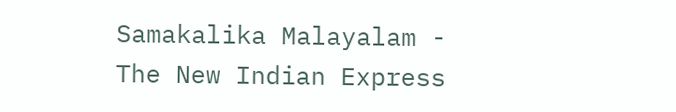Samakalika Malayalam - The New Indian Express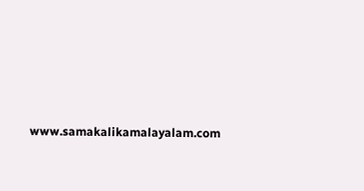www.samakalikamalayalam.com